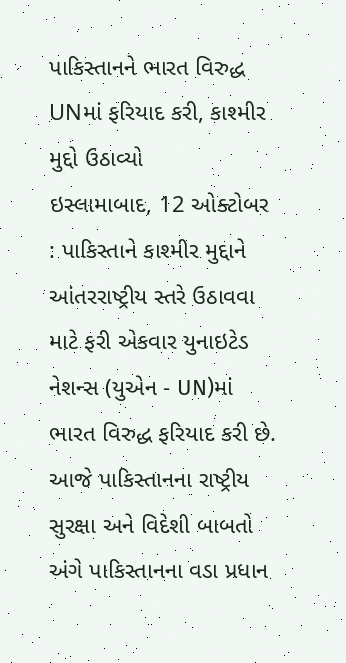પાકિસ્તાનને ભારત વિરુદ્ધ UNમાં ફરિયાદ કરી, કાશ્મીર મુદ્દો ઉઠાવ્યો
ઇસ્લામાબાદ, 12 ઓક્ટોબર : પાકિસ્તાને કાશ્મીર મુદ્દાને આંતરરાષ્ટ્રીય સ્તરે ઉઠાવવા માટે ફરી એકવાર યુનાઇટેડ નેશન્સ (યુએન - UN)માં ભારત વિરુદ્ધ ફરિયાદ કરી છે.
આજે પાકિસ્તાનના રાષ્ટ્રીય સુરક્ષા અને વિદેશી બાબતો અંગે પાકિસ્તાનના વડા પ્રધાન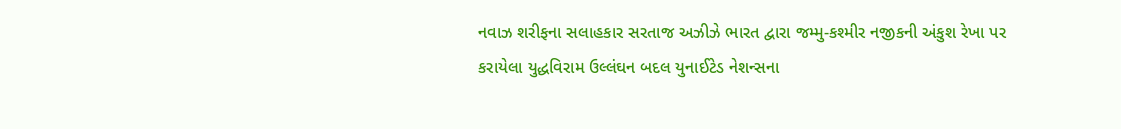નવાઝ શરીફના સલાહકાર સરતાજ અઝીઝે ભારત દ્વારા જમ્મુ-કશ્મીર નજીકની અંકુશ રેખા પર કરાયેલા યુદ્ધવિરામ ઉલ્લંઘન બદલ યુનાઈટેડ નેશન્સના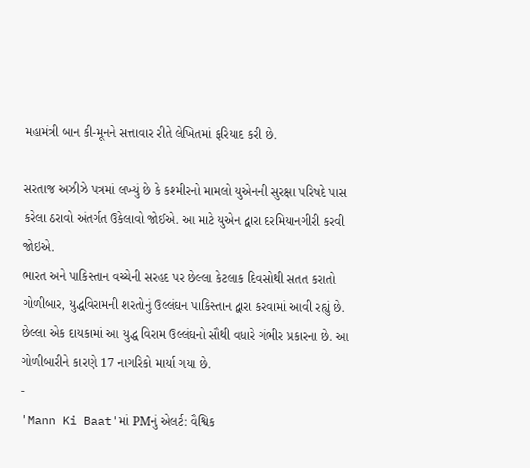મહામંત્રી બાન કી-મૂનને સત્તાવાર રીતે લેખિતમાં ફરિયાદ કરી છે.

સરતાજ અઝીઝે પત્રમાં લખ્યું છે કે કશ્મીરનો મામલો યુએનની સુરક્ષા પરિષદે પાસ કરેલા ઠરાવો અંતર્ગત ઉકેલાવો જોઈએ. આ માટે યુએન દ્વારા દરમિયાનગીરી કરવી જોઇએ.
ભારત અને પાકિસ્તાન વચ્ચેની સરહદ પર છેલ્લા કેટલાક દિવસોથી સતત કરાતો ગોળીબાર, યુદ્ધવિરામની શરતોનું ઉલ્લંઘન પાકિસ્તાન દ્વારા કરવામાં આવી રહ્યું છે. છેલ્લા એક દાયકામાં આ યુદ્ધ વિરામ ઉલ્લંઘનો સૌથી વધારે ગંભીર પ્રકારના છે. આ ગોળીબારીને કારણે 17 નાગરિકો માર્યા ગયા છે.
-
'Mann Ki Baat'માં PMનું એલર્ટ: વૈશ્વિક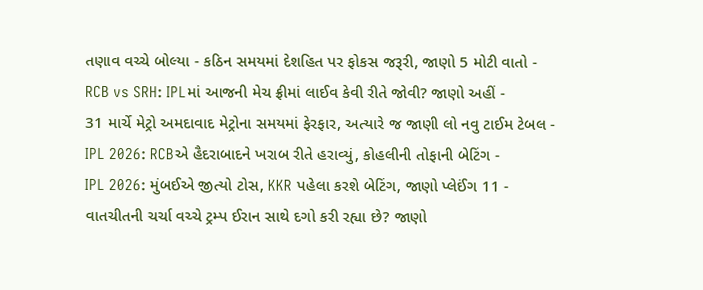તણાવ વચ્ચે બોલ્યા - કઠિન સમયમાં દેશહિત પર ફોકસ જરૂરી, જાણો 5 મોટી વાતો -
RCB vs SRH: IPLમાં આજની મેચ ફ્રીમાં લાઈવ કેવી રીતે જોવી? જાણો અહીં -
31 માર્ચે મેટ્રો અમદાવાદ મેટ્રોના સમયમાં ફેરફાર, અત્યારે જ જાણી લો નવુ ટાઈમ ટેબલ -
IPL 2026: RCBએ હૈદરાબાદને ખરાબ રીતે હરાવ્યું, કોહલીની તોફાની બેટિંગ -
IPL 2026: મુંબઈએ જીત્યો ટોસ, KKR પહેલા કરશે બેટિંગ, જાણો પ્લેઈંગ 11 -
વાતચીતની ચર્ચા વચ્ચે ટ્રમ્પ ઈરાન સાથે દગો કરી રહ્યા છે? જાણો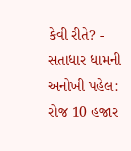કેવી રીતે? -
સતાધાર ધામની અનોખી પહેલ: રોજ 10 હજાર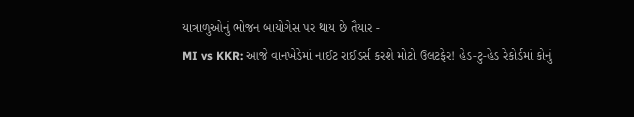યાત્રાળુઓનું ભોજન બાયોગેસ પર થાય છે તૈયાર -
MI vs KKR: આજે વાનખેડેમાં નાઈટ રાઈડર્સ કરશે મોટો ઉલટફેર! હેડ-ટુ-હેડ રેકોર્ડમાં કોનું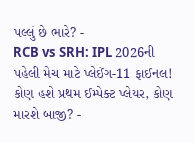પલ્લું છે ભારે? -
RCB vs SRH: IPL 2026ની પહેલી મેચ માટે પ્લેઈંગ-11 ફાઈનલ! કોણ હશે પ્રથમ ઈમ્પેક્ટ પ્લેયર, કોણ મારશે બાજી? -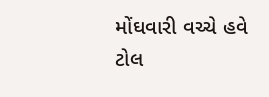મોંઘવારી વચ્ચે હવે ટોલ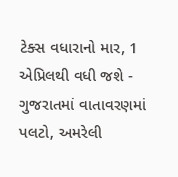ટેક્સ વધારાનો માર, 1 એપ્રિલથી વધી જશે -
ગુજરાતમાં વાતાવરણમાં પલટો, અમરેલી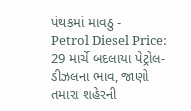પંથકમાં માવઠુ -
Petrol Diesel Price: 29 માર્ચે બદલાયા પેટ્રોલ-ડીઝલના ભાવ, જાણો તમારા શહેરની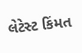લેટેસ્ટ કિંમત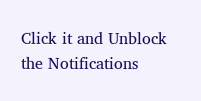Click it and Unblock the Notifications